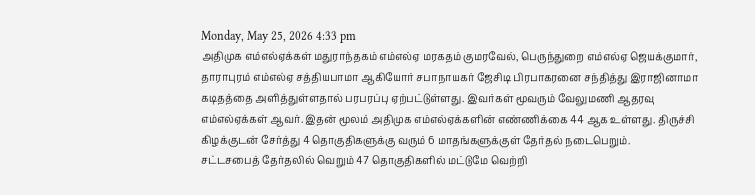Monday, May 25, 2026 4:33 pm
அதிமுக எம்எல்ஏக்கள் மதுராந்தகம் எம்எல்ஏ மரகதம் குமரவேல், பெருந்துறை எம்எல்ஏ ஜெயக்குமார், தாராபுரம் எம்எல்ஏ சத்தியபாமா ஆகியோர் சபாநாயகர் ஜேசிடி பிரபாகரனை சந்தித்து இராஜினாமா கடிதத்தை அளித்துள்ளதால் பரபரப்பு ஏற்பட்டுள்ளது. இவர்கள் மூவரும் வேலுமணி ஆதரவு எம்எல்ஏக்கள் ஆவர். இதன் மூலம் அதிமுக எம்எல்ஏக்களின் எண்ணிக்கை 44 ஆக உள்ளது. திருச்சி கிழக்குடன் சேர்த்து 4 தொகுதிகளுக்கு வரும் 6 மாதங்களுக்குள் தேர்தல் நடைபெறும்.
சட்டசபைத் தேர்தலில் வெறும் 47 தொகுதிகளில் மட்டுமே வெற்றி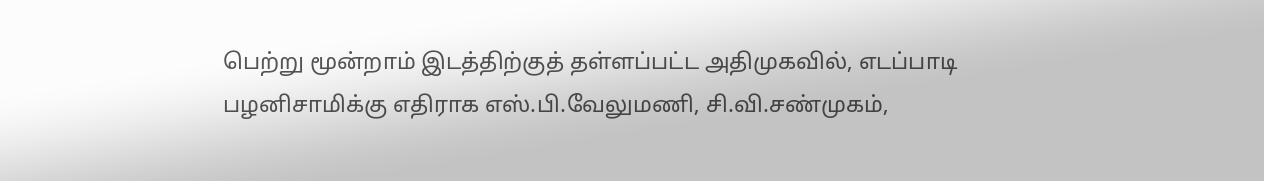பெற்று மூன்றாம் இடத்திற்குத் தள்ளப்பட்ட அதிமுகவில், எடப்பாடி பழனிசாமிக்கு எதிராக எஸ்.பி.வேலுமணி, சி.வி.சண்முகம்,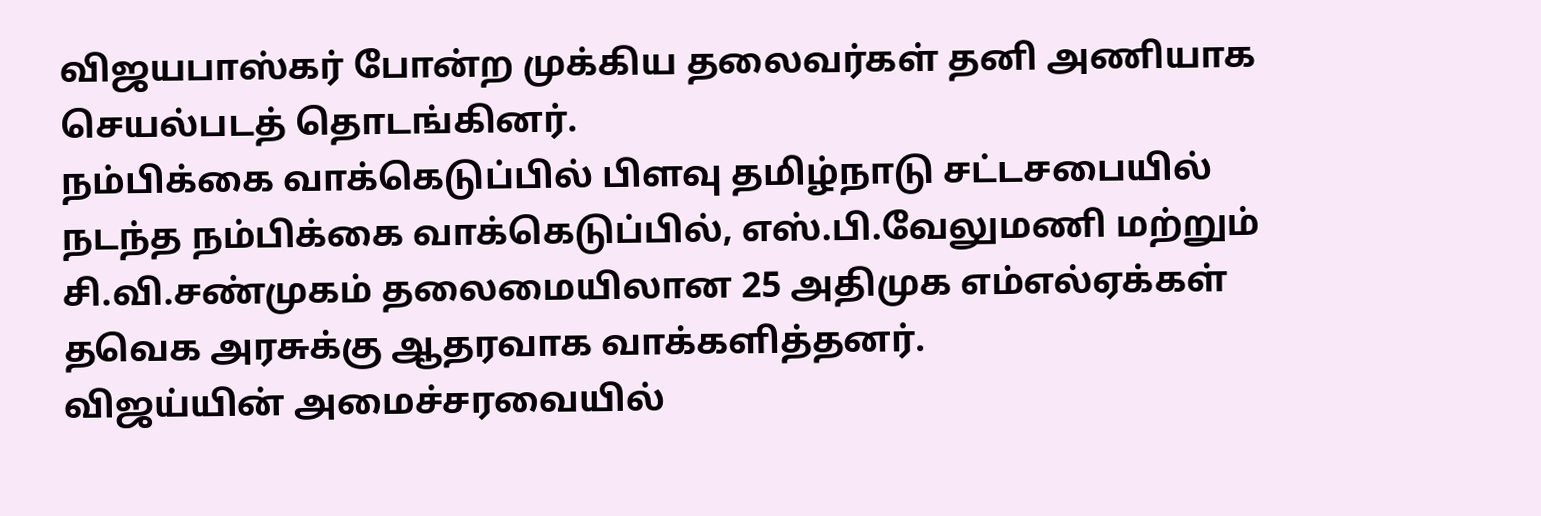விஜயபாஸ்கர் போன்ற முக்கிய தலைவர்கள் தனி அணியாக செயல்படத் தொடங்கினர்.
நம்பிக்கை வாக்கெடுப்பில் பிளவு தமிழ்நாடு சட்டசபையில் நடந்த நம்பிக்கை வாக்கெடுப்பில், எஸ்.பி.வேலுமணி மற்றும் சி.வி.சண்முகம் தலைமையிலான 25 அதிமுக எம்எல்ஏக்கள் தவெக அரசுக்கு ஆதரவாக வாக்களித்தனர்.
விஜய்யின் அமைச்சரவையில்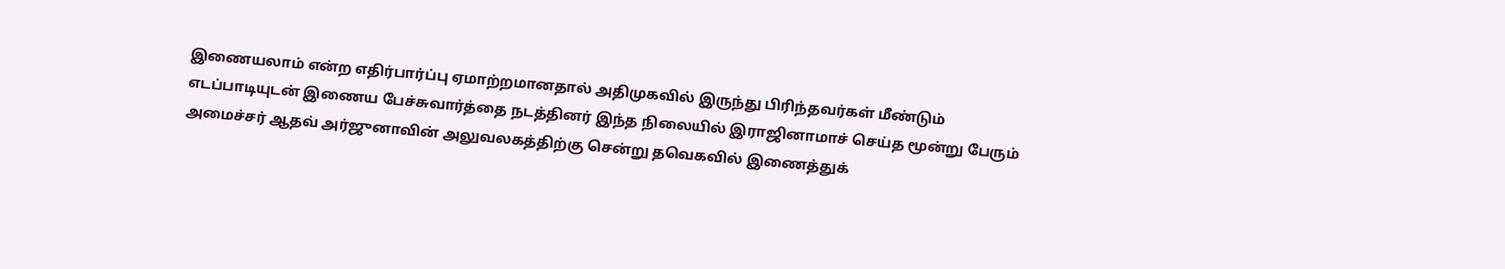இணையலாம் என்ற எதிர்பார்ப்பு ஏமாற்றமானதால் அதிமுகவில் இருந்து பிரிந்தவர்கள் மீண்டும் எடப்பாடியுடன் இணைய பேச்சுவார்த்தை நடத்தினர் இந்த நிலையில் இராஜினாமாச் செய்த மூன்று பேரும் அமைச்சர் ஆதவ் அர்ஜுனாவின் அலுவலகத்திற்கு சென்று தவெகவில் இணைத்துக்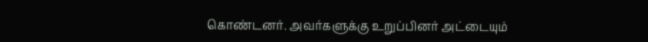கொண்டனர். அவர்களுக்கு உறுப்பினர் அட்டையும்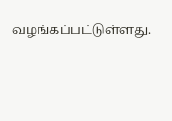வழங்கப்பட்டுள்ளது.